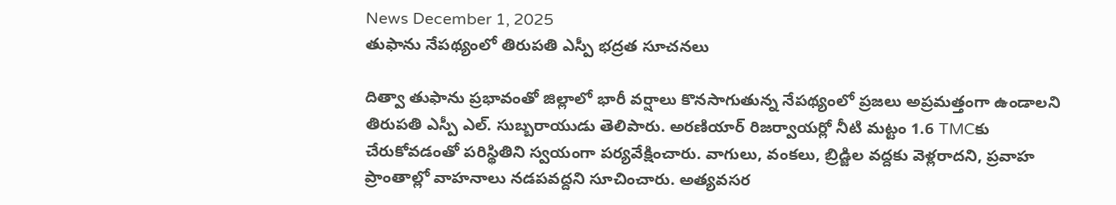News December 1, 2025
తుఫాను నేపథ్యంలో తిరుపతి ఎస్పీ భద్రత సూచనలు

దిత్వా తుఫాను ప్రభావంతో జిల్లాలో భారీ వర్షాలు కొనసాగుతున్న నేపథ్యంలో ప్రజలు అప్రమత్తంగా ఉండాలని తిరుపతి ఎస్పీ ఎల్. సుబ్బరాయుడు తెలిపారు. అరణియార్ రిజర్వాయర్లో నీటి మట్టం 1.6 TMCకు చేరుకోవడంతో పరిస్థితిని స్వయంగా పర్యవేక్షించారు. వాగులు, వంకలు, బ్రిడ్జిల వద్దకు వెళ్లరాదని, ప్రవాహ ప్రాంతాల్లో వాహనాలు నడపవద్దని సూచించారు. అత్యవసర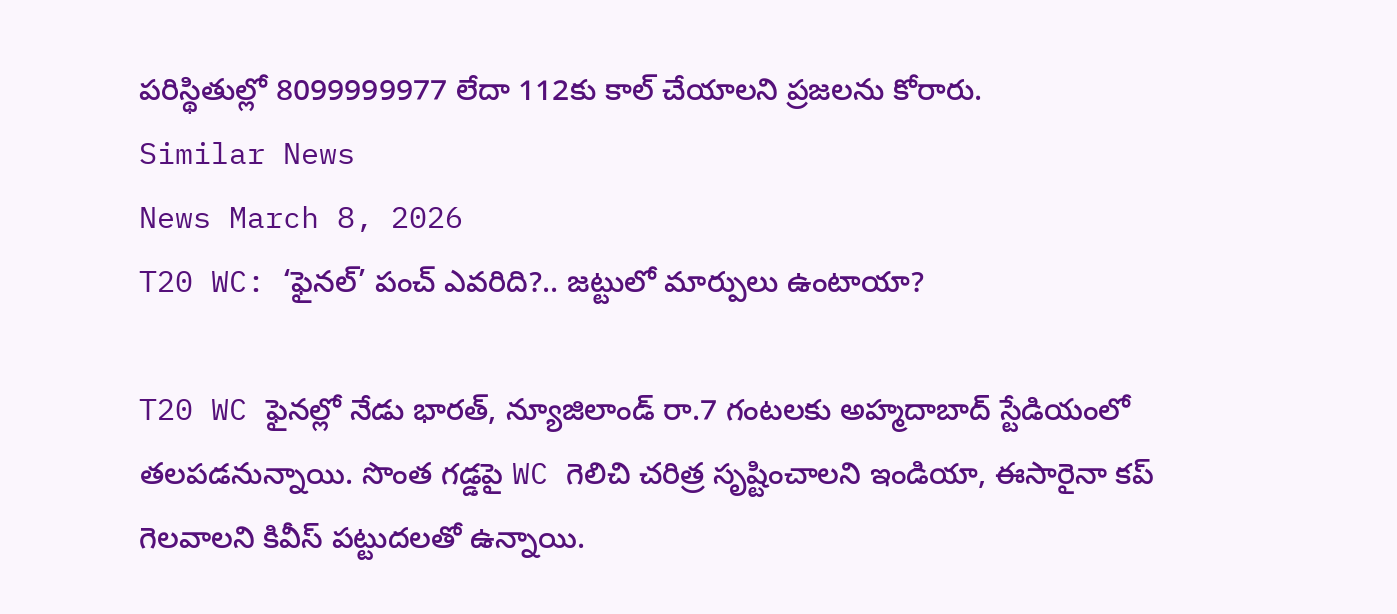పరిస్థితుల్లో 8099999977 లేదా 112కు కాల్ చేయాలని ప్రజలను కోరారు.
Similar News
News March 8, 2026
T20 WC: ‘ఫైనల్’ పంచ్ ఎవరిది?.. జట్టులో మార్పులు ఉంటాయా?

T20 WC ఫైనల్లో నేడు భారత్, న్యూజిలాండ్ రా.7 గంటలకు అహ్మదాబాద్ స్టేడియంలో తలపడనున్నాయి. సొంత గడ్డపై WC గెలిచి చరిత్ర సృష్టించాలని ఇండియా, ఈసారైనా కప్ గెలవాలని కివీస్ పట్టుదలతో ఉన్నాయి.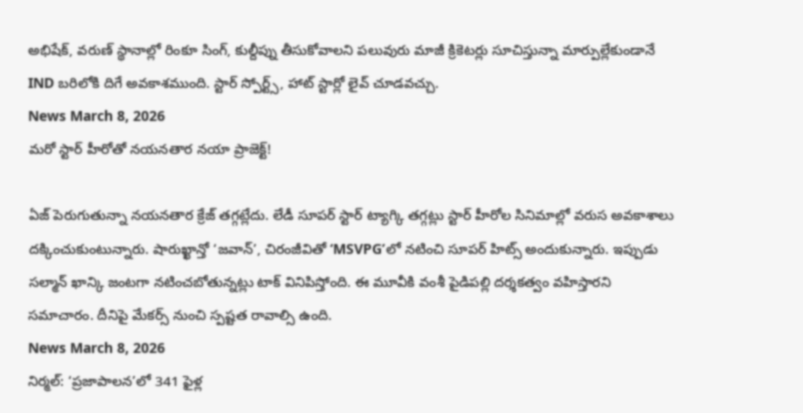అభిషేక్, వరుణ్ స్థానాల్లో రింకూ సింగ్, కుల్దీప్ను తీసుకోవాలని పలువురు మాజీ క్రికెటర్లు సూచిస్తున్నా మార్పుల్లేకుండానే IND బరిలోకి దిగే అవకాశముంది. స్టార్ స్పోర్ట్స్, హాట్ స్టార్లో లైవ్ చూడవచ్చు.
News March 8, 2026
మరో స్టార్ హీరోతో నయనతార నయా ప్రాజెక్ట్!

ఏజ్ పెరుగుతున్నా నయనతార క్రేజ్ తగ్గట్లేదు. లేడీ సూపర్ స్టార్ ట్యాగ్కి తగ్గట్లు స్టార్ హీరోల సినిమాల్లో వరుస అవకాశాలు దక్కించుకుంటున్నారు. షారుఖ్ఖాన్తో ‘జవాన్’, చిరంజీవితో ‘MSVPG’లో నటించి సూపర్ హిట్స్ అందుకున్నారు. ఇప్పుడు సల్మాన్ ఖాన్కి జంటగా నటించబోతున్నట్లు టాక్ వినిపిస్తోంది. ఈ మూవీకి వంశీ పైడిపల్లి దర్శకత్వం వహిస్తారని సమాచారం. దీనిపై మేకర్స్ నుంచి స్పష్టత రావాల్సి ఉంది.
News March 8, 2026
నిర్మల్: ‘ప్రజాపాలన’లో 341 ఫైళ్ల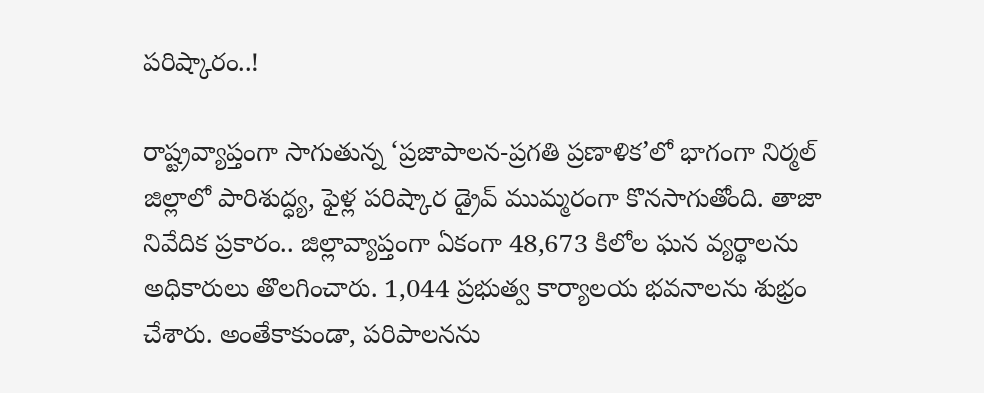పరిష్కారం..!

రాష్ట్రవ్యాప్తంగా సాగుతున్న ‘ప్రజాపాలన-ప్రగతి ప్రణాళిక’లో భాగంగా నిర్మల్ జిల్లాలో పారిశుద్ధ్య, ఫైళ్ల పరిష్కార డ్రైవ్ ముమ్మరంగా కొనసాగుతోంది. తాజా నివేదిక ప్రకారం.. జిల్లావ్యాప్తంగా ఏకంగా 48,673 కిలోల ఘన వ్యర్థాలను అధికారులు తొలగించారు. 1,044 ప్రభుత్వ కార్యాలయ భవనాలను శుభ్రం చేశారు. అంతేకాకుండా, పరిపాలనను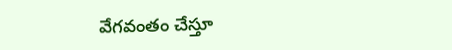వేగవంతం చేస్తూ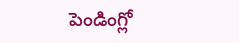పెండింగ్లో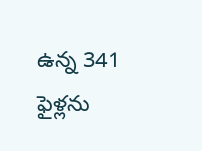ఉన్న 341 ఫైళ్లను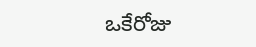ఒకేరోజు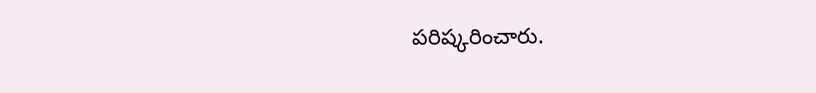పరిష్కరించారు.